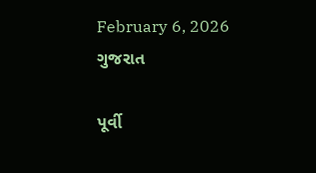February 6, 2026
ગુજરાત

પૂર્વી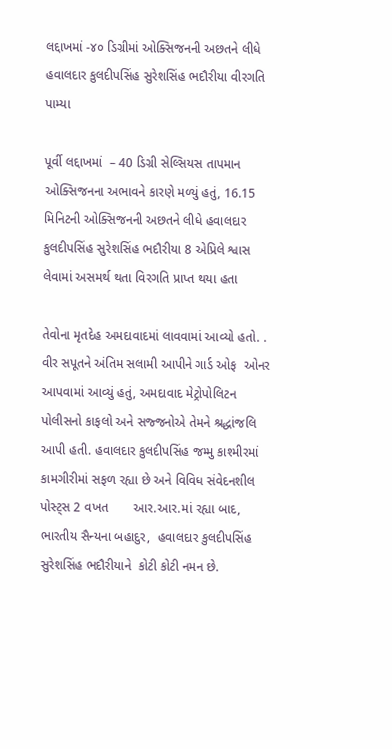લદ્દાખમાં -૪૦ ડિગ્રીમાં ઓક્સિજનની અછતને લીધે હવાલદાર કુલદીપસિંહ સુરેશસિંહ ભદૌરીયા વીરગતિ પામ્યા

પૂર્વી લદ્દાખમાં  – 40 ડિગ્રી સેલ્સિયસ તાપમાન ઓક્સિજનના અભાવને કારણે મળ્યું હતું, 16.15 મિનિટની ઓક્સિજનની અછતને લીધે હવાલદાર કુલદીપસિંહ સુરેશસિંહ ભદૌરીયા 8 એપ્રિલે શ્વાસ લેવામાં અસમર્થ થતા વિરગતિ પ્રાપ્ત થયા હતા

તેવોના મૃતદેહ અમદાવાદમાં લાવવામાં આવ્યો હતો. . વીર સપૂતને અંતિમ સલામી આપીને ગાર્ડ ઓફ  ઓનર આપવામાં આવ્યું હતું, અમદાવાદ મેટ્રોપોલિટન પોલીસનો કાફલો અને સજ્જનોએ તેમને શ્રદ્ધાંજલિ આપી હતી. હવાલદાર કુલદીપસિંહ જમ્મુ કાશ્મીરમાં કામગીરીમાં સફળ રહ્યા છે અને વિવિધ સંવેદનશીલ પોસ્ટ્સ 2 વખત       આર.આર.માં રહ્યા બાદ, ભારતીય સૈન્યના બહાદુર,  હવાલદાર કુલદીપસિંહ સુરેશસિંહ ભદૌરીયાને  કોટી કોટી નમન છે.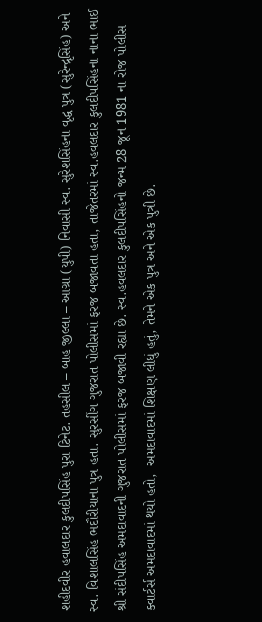શહીદવીર હવાલદાર કુલદીપસિંહ પુરા ટિનેટ. તહસીલ – બાહ જીલ્લા – આગ્રા (યુપી) નિવાસી સ્વ. સુરેશસિંહના વૃદ્ધ પુત્ર (સુરેન્દ્રૃસિંહ) અને સ્વ. વિશાલસિંહ ભદૌરીયાના પુત્ર હતા. સુરસીંગ ગુજરાત પોલીસમાં ફરજ બજાવતા હતા, તાજેતરમાં સ્વ.હવલદાર કુલદીપસિંહના નાના ભાઈ શ્રી સંદીપસિંહ અમદાવાદની ગુજરાત પોલીસમાં ફરજ બજાવી રહ્યા છે. સ્વ.હવલદાર કુલદીપસિંહનો જન્મ 28 જૂન 1981 ના રોજ પોલીસ ક્વાર્ટર્સ અમદાવાદમાં થયો હતો,  અમદાવાદમાં શિક્ષણ લીધું હતું, તેમને એક પુત્ર અને એક પુત્રી છે.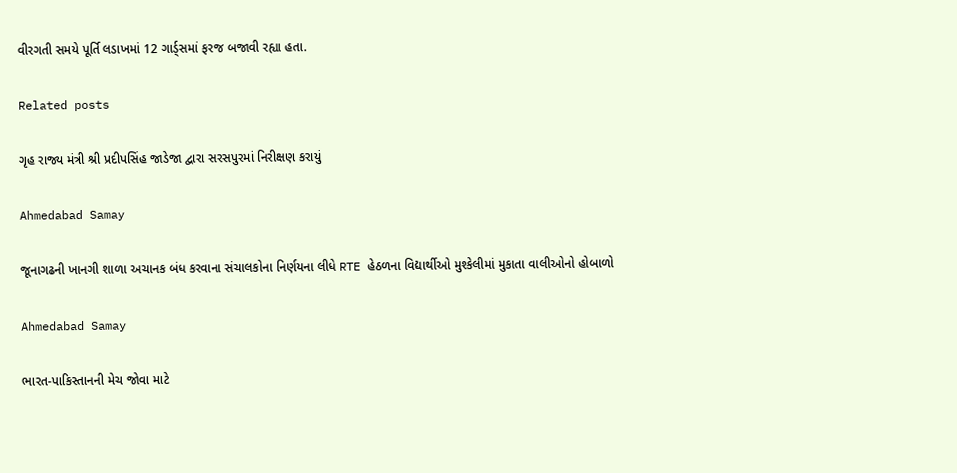વીરગતી સમયે પૂર્તિ લડાખમાં 12 ગાર્ડ્સમાં ફરજ બજાવી રહ્યા હતા.

Related posts

ગૃહ રાજ્ય મંત્રી શ્રી પ્રદીપસિંહ જાડેજા દ્વારા સરસપુરમાં નિરીક્ષણ કરાયું

Ahmedabad Samay

જૂનાગઢની ખાનગી શાળા અચાનક બંધ કરવાના સંચાલકોના નિર્ણયના લીધે RTE હેઠળના વિદ્યાર્થીઓ મુશ્કેલીમાં મુકાતા વાલીઓનો હોબાળો

Ahmedabad Samay

ભારત-પાકિસ્તાનની મેચ જોવા માટે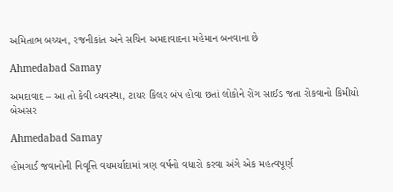અમિતાભ બચ્ચન, રજનીકાંત અને સચિન અમદાવાદના મહેમાન બનવાના છે

Ahmedabad Samay

અમદાવાદ – આ તો કેવી વ્યવસ્થા, ટાયર કિલર બંપ હોવા છતાં લોકોને રોંગ સાઈડ જતા રોકવાનો કિમીયો બેઅસર

Ahmedabad Samay

હોમગાર્ડ જવાનોની નિવૃત્તિ વયમર્યાદામાં ત્રણ વર્ષનો વધારો કરવા અંગે એક મહત્વપૂર્ણ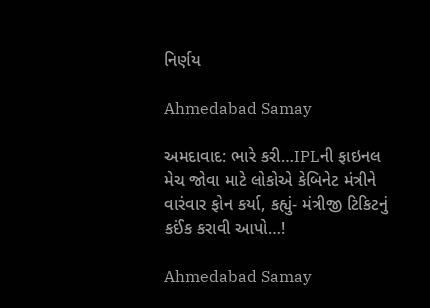નિર્ણય

Ahmedabad Samay

અમદાવાદ: ભારે કરી…IPLની ફાઇનલ મેચ જોવા માટે લોકોએ કેબિનેટ મંત્રીને વારંવાર ફોન કર્યા, કહ્યું- મંત્રીજી ટિકિટનું કઈંક કરાવી આપો…!

Ahmedabad Samay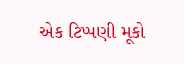એક ટિપ્પણી મૂકો